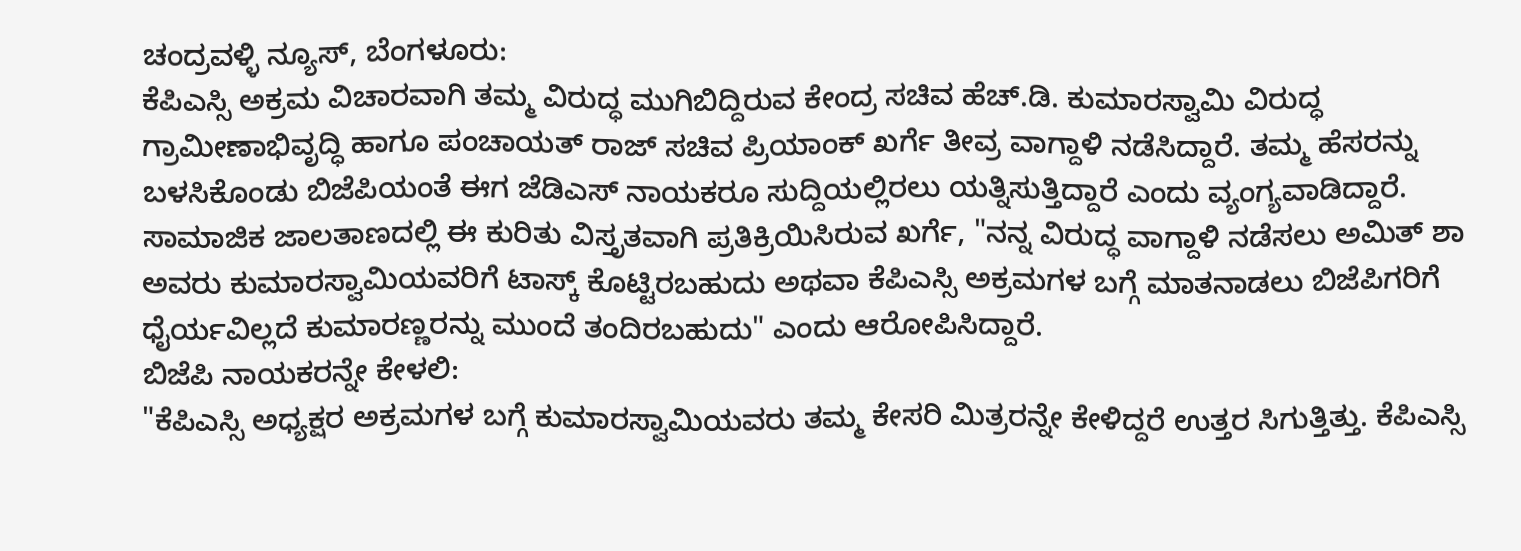ಚಂದ್ರವಳ್ಳಿ ನ್ಯೂಸ್, ಬೆಂಗಳೂರು:
ಕೆಪಿಎಸ್ಸಿ ಅಕ್ರಮ ವಿಚಾರವಾಗಿ ತಮ್ಮ ವಿರುದ್ಧ ಮುಗಿಬಿದ್ದಿರುವ ಕೇಂದ್ರ ಸಚಿವ ಹೆಚ್.ಡಿ. ಕುಮಾರಸ್ವಾಮಿ ವಿರುದ್ಧ ಗ್ರಾಮೀಣಾಭಿವೃದ್ಧಿ ಹಾಗೂ ಪಂಚಾಯತ್ ರಾಜ್ ಸಚಿವ ಪ್ರಿಯಾಂಕ್ ಖರ್ಗೆ ತೀವ್ರ ವಾಗ್ದಾಳಿ ನಡೆಸಿದ್ದಾರೆ. ತಮ್ಮ ಹೆಸರನ್ನು ಬಳಸಿಕೊಂಡು ಬಿಜೆಪಿಯಂತೆ ಈಗ ಜೆಡಿಎಸ್ ನಾಯಕರೂ ಸುದ್ದಿಯಲ್ಲಿರಲು ಯತ್ನಿಸುತ್ತಿದ್ದಾರೆ ಎಂದು ವ್ಯಂಗ್ಯವಾಡಿದ್ದಾರೆ.
ಸಾಮಾಜಿಕ ಜಾಲತಾಣದಲ್ಲಿ ಈ ಕುರಿತು ವಿಸ್ತೃತವಾಗಿ ಪ್ರತಿಕ್ರಿಯಿಸಿರುವ ಖರ್ಗೆ, "ನನ್ನ ವಿರುದ್ಧ ವಾಗ್ದಾಳಿ ನಡೆಸಲು ಅಮಿತ್ ಶಾ ಅವರು ಕುಮಾರಸ್ವಾಮಿಯವರಿಗೆ ಟಾಸ್ಕ್ ಕೊಟ್ಟಿರಬಹುದು ಅಥವಾ ಕೆಪಿಎಸ್ಸಿ ಅಕ್ರಮಗಳ ಬಗ್ಗೆ ಮಾತನಾಡಲು ಬಿಜೆಪಿಗರಿಗೆ ಧೈರ್ಯವಿಲ್ಲದೆ ಕುಮಾರಣ್ಣರನ್ನು ಮುಂದೆ ತಂದಿರಬಹುದು" ಎಂದು ಆರೋಪಿಸಿದ್ದಾರೆ.
ಬಿಜೆಪಿ ನಾಯಕರನ್ನೇ ಕೇಳಲಿ:
"ಕೆಪಿಎಸ್ಸಿ ಅಧ್ಯಕ್ಷರ ಅಕ್ರಮಗಳ ಬಗ್ಗೆ ಕುಮಾರಸ್ವಾಮಿಯವರು ತಮ್ಮ ಕೇಸರಿ ಮಿತ್ರರನ್ನೇ ಕೇಳಿದ್ದರೆ ಉತ್ತರ ಸಿಗುತ್ತಿತ್ತು. ಕೆಪಿಎಸ್ಸಿ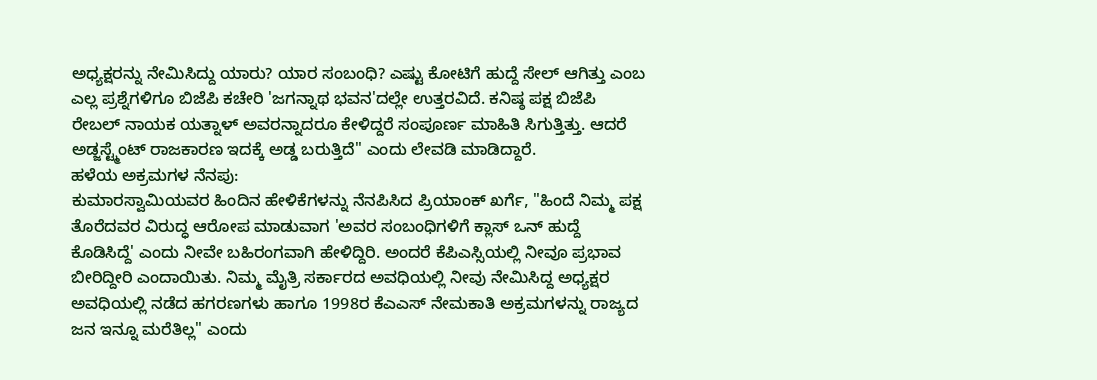ಅಧ್ಯಕ್ಷರನ್ನು ನೇಮಿಸಿದ್ದು ಯಾರು? ಯಾರ ಸಂಬಂಧಿ? ಎಷ್ಟು ಕೋಟಿಗೆ ಹುದ್ದೆ ಸೇಲ್ ಆಗಿತ್ತು ಎಂಬ ಎಲ್ಲ ಪ್ರಶ್ನೆಗಳಿಗೂ ಬಿಜೆಪಿ ಕಚೇರಿ 'ಜಗನ್ನಾಥ ಭವನ'ದಲ್ಲೇ ಉತ್ತರವಿದೆ. ಕನಿಷ್ಠ ಪಕ್ಷ ಬಿಜೆಪಿ ರೇಬಲ್ ನಾಯಕ ಯತ್ನಾಳ್ ಅವರನ್ನಾದರೂ ಕೇಳಿದ್ದರೆ ಸಂಪೂರ್ಣ ಮಾಹಿತಿ ಸಿಗುತ್ತಿತ್ತು. ಆದರೆ ಅಡ್ಜಸ್ಟ್ಮೆಂಟ್ ರಾಜಕಾರಣ ಇದಕ್ಕೆ ಅಡ್ಡ ಬರುತ್ತಿದೆ" ಎಂದು ಲೇವಡಿ ಮಾಡಿದ್ದಾರೆ.
ಹಳೆಯ ಅಕ್ರಮಗಳ ನೆನಪು:
ಕುಮಾರಸ್ವಾಮಿಯವರ ಹಿಂದಿನ ಹೇಳಿಕೆಗಳನ್ನು ನೆನಪಿಸಿದ ಪ್ರಿಯಾಂಕ್ ಖರ್ಗೆ, "ಹಿಂದೆ ನಿಮ್ಮ ಪಕ್ಷ ತೊರೆದವರ ವಿರುದ್ಧ ಆರೋಪ ಮಾಡುವಾಗ 'ಅವರ ಸಂಬಂಧಿಗಳಿಗೆ ಕ್ಲಾಸ್ ಒನ್ ಹುದ್ದೆ ಕೊಡಿಸಿದ್ದೆ' ಎಂದು ನೀವೇ ಬಹಿರಂಗವಾಗಿ ಹೇಳಿದ್ದಿರಿ. ಅಂದರೆ ಕೆಪಿಎಸ್ಸಿಯಲ್ಲಿ ನೀವೂ ಪ್ರಭಾವ ಬೀರಿದ್ದೀರಿ ಎಂದಾಯಿತು. ನಿಮ್ಮ ಮೈತ್ರಿ ಸರ್ಕಾರದ ಅವಧಿಯಲ್ಲಿ ನೀವು ನೇಮಿಸಿದ್ದ ಅಧ್ಯಕ್ಷರ ಅವಧಿಯಲ್ಲಿ ನಡೆದ ಹಗರಣಗಳು ಹಾಗೂ 1998ರ ಕೆಎಎಸ್ ನೇಮಕಾತಿ ಅಕ್ರಮಗಳನ್ನು ರಾಜ್ಯದ ಜನ ಇನ್ನೂ ಮರೆತಿಲ್ಲ" ಎಂದು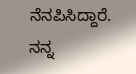ನೆನಪಿಸಿದ್ದಾರೆ.
ನನ್ನ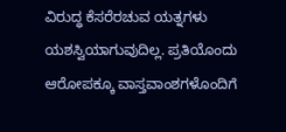ವಿರುದ್ಧ ಕೆಸರೆರಚುವ ಯತ್ನಗಳು ಯಶಸ್ವಿಯಾಗುವುದಿಲ್ಲ. ಪ್ರತಿಯೊಂದು ಆರೋಪಕ್ಕೂ ವಾಸ್ತವಾಂಶಗಳೊಂದಿಗೆ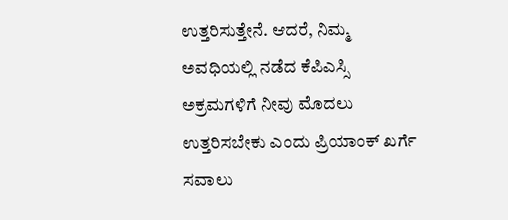ಉತ್ತರಿಸುತ್ತೇನೆ. ಆದರೆ, ನಿಮ್ಮ ಅವಧಿಯಲ್ಲಿ ನಡೆದ ಕೆಪಿಎಸ್ಸಿ ಅಕ್ರಮಗಳಿಗೆ ನೀವು ಮೊದಲು ಉತ್ತರಿಸಬೇಕು ಎಂದು ಪ್ರಿಯಾಂಕ್ ಖರ್ಗೆ ಸವಾಲು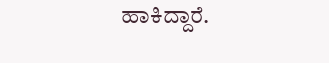ಹಾಕಿದ್ದಾರೆ.